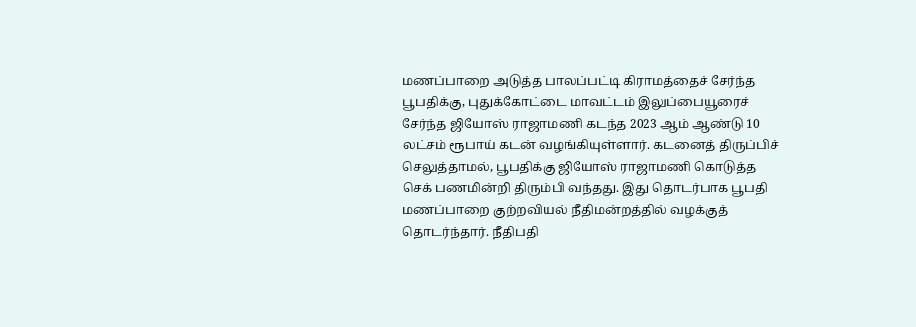மணப்பாறை அடுத்த பாலப்பட்டி கிராமத்தைச் சேர்ந்த பூபதிக்கு, புதுக்கோட்டை மாவட்டம் இலுப்பையூரைச் சேர்ந்த ஜியோஸ் ராஜாமணி கடந்த 2023 ஆம் ஆண்டு 10 லட்சம் ரூபாய் கடன் வழங்கியுள்ளார். கடனைத் திருப்பிச் செலுத்தாமல், பூபதிக்கு ஜியோஸ் ராஜாமணி கொடுத்த செக் பணமின்றி திரும்பி வந்தது. இது தொடர்பாக பூபதி மணப்பாறை குற்றவியல் நீதிமன்றத்தில் வழக்குத் தொடர்ந்தார். நீதிபதி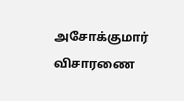அசோக்குமார் விசாரணை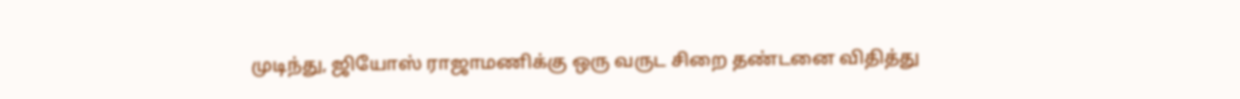முடிந்து, ஜியோஸ் ராஜாமணிக்கு ஒரு வருட சிறை தண்டனை விதித்து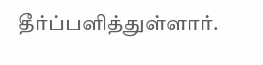தீர்ப்பளித்துள்ளார்.